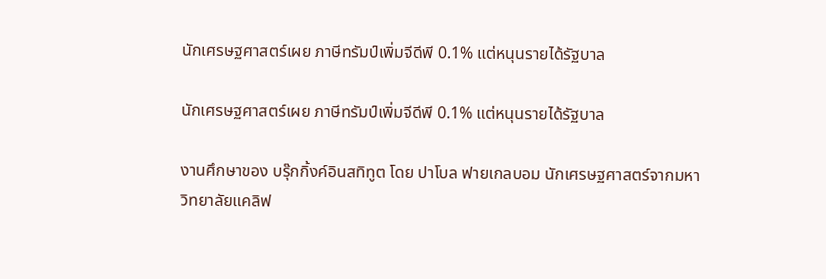นักเศรษฐศาสตร์เผย ภาษีทรัมป์เพิ่มจีดีพี 0.1% แต่หนุนรายได้รัฐบาล

นักเศรษฐศาสตร์เผย ภาษีทรัมป์เพิ่มจีดีพี 0.1% แต่หนุนรายได้รัฐบาล

งานศึกษาของ บรุ๊กกิ้งค์อินสทิทูต โดย ปาโบล ฟายเกลบอม นักเศรษฐศาสตร์จากมหาวิทยาลัยแคลิฟ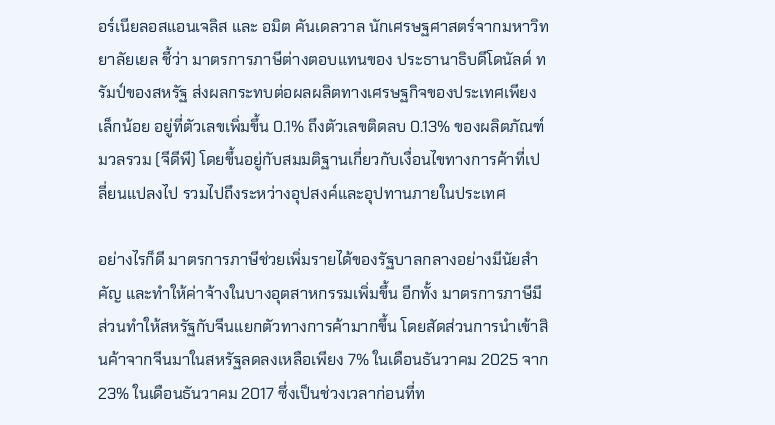อร์เนียลอสแอนเจลิส และ อมิต คันเดลวาล นักเศรษฐศาสตร์จากมหาวิทยาลัยเยล ชี้ว่า มาตรการภาษีต่างตอบแทนของ ประธานาธิบดีโดนัลด์ ทรัมป์ของสหรัฐ ส่งผลกระทบต่อผลผลิตทางเศรษฐกิจของประเทศเพียงเล็กน้อย อยู่ที่ตัวเลขเพิ่มขึ้น 0.1% ถึงตัวเลขติดลบ 0.13% ของผลิตภัณฑ์มวลรวม (จีดีพี) โดยขึ้นอยู่กับสมมติฐานเกี่ยวกับเงื่อนไขทางการค้าที่เปลี่ยนแปลงไป รวมไปถึงระหว่างอุปสงค์และอุปทานภายในประเทศ

อย่างไรก็ดี มาตรการภาษีช่วยเพิ่มรายได้ของรัฐบาลกลางอย่างมีนัยสำคัญ และทำให้ค่าจ้างในบางอุตสาหกรรมเพิ่มขึ้น อีกทั้ง มาตรการภาษีมีส่วนทำให้สหรัฐกับจีนแยกตัวทางการค้ามากขึ้น โดยสัดส่วนการนำเข้าสินค้าจากจีนมาในสหรัฐลดลงเหลือเพียง 7% ในเดือนธันวาคม 2025 จาก 23% ในเดือนธันวาคม 2017 ซึ่งเป็นช่วงเวลาก่อนที่ท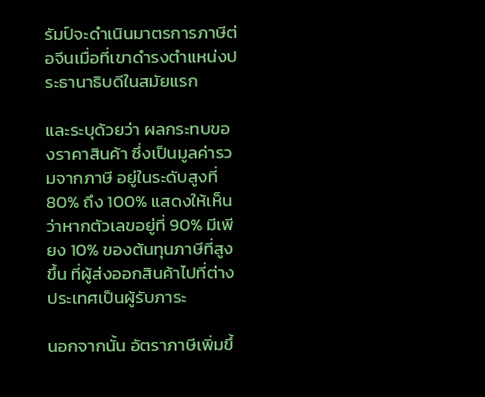รัมป์จะดำเนินมาตรการภาษีต่อจีนเมื่อที่เขาดำรงตำแหน่งประธานาธิบดีในสมัยแรก

และระบุด้วยว่า ผลกระทบของราคาสินค้า ซึ่งเป็นมูลค่ารวมจากภาษี อยู่ในระดับสูงที่ 80% ถึง 100% แสดงให้เห็นว่าหากตัวเลขอยู่ที่ 90% มีเพียง 10% ของต้นทุนภาษีที่สูงขึ้น ที่ผู้ส่งออกสินค้าไปที่ต่างประเทศเป็นผู้รับภาระ

นอกจากนั้น อัตราภาษีเพิ่มขึ้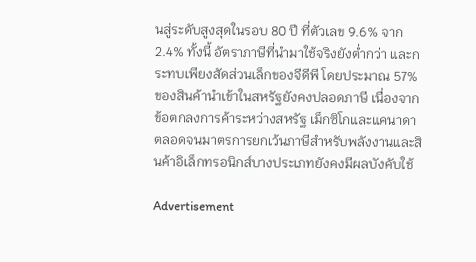นสู่ระดับสูงสุดในรอบ 80 ปี ที่ตัวเลข 9.6% จาก 2.4% ทั้งนี้ อัตราภาษีที่นำมาใช้จริงยังต่ำกว่า และกระทบเพียงสัดส่วนเล็กของจีดีพี โดยประมาณ 57% ของสินค้านำเข้าในสหรัฐยังคงปลอดภาษี เนื่องจากข้อตกลงการค้าระหว่างสหรัฐ เม็กซิโกและแคนาดา ตลอดจนมาตรการยกเว้นภาษีสำหรับพลังงานและสินค้าอิเล็กทรอนิกส์บางประเภทยังคงมีผลบังคับใช้

Advertisement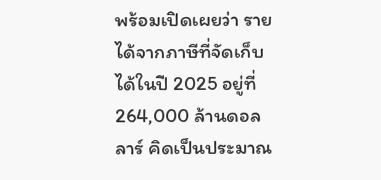พร้อมเปิดเผยว่า รายได้จากภาษีที่จัดเก็บได้ในปี 2025 อยู่ที่ 264,000 ล้านดอลลาร์ คิดเป็นประมาณ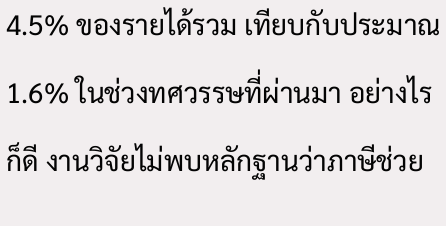4.5% ของรายได้รวม เทียบกับประมาณ 1.6% ในช่วงทศวรรษที่ผ่านมา อย่างไรก็ดี งานวิจัยไม่พบหลักฐานว่าภาษีช่วย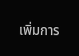เพิ่มการ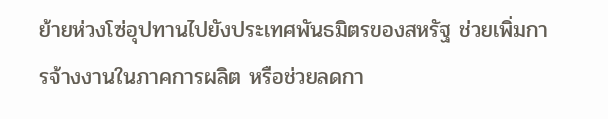ย้ายห่วงโซ่อุปทานไปยังประเทศพันธมิตรของสหรัฐ ช่วยเพิ่มการจ้างงานในภาคการผลิต หรือช่วยลดกา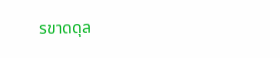รขาดดุล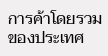การค้าโดยรวมของประเทศ